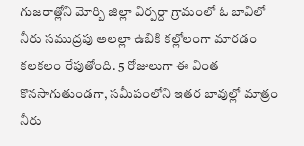గుజరాత్లోని మోర్బి జిల్లా విర్పర్దా గ్రామంలో ఓ బావిలో నీరు సముద్రపు అలల్లా ఉబికి కల్లోలంగా మారడం కలకలం రేపుతోంది. 5 రోజులుగా ఈ వింత కొనసాగుతుండగా, సమీపంలోని ఇతర బావుల్లో మాత్రం నీరు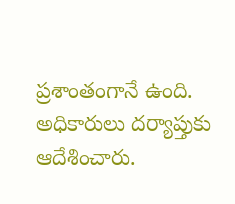ప్రశాంతంగానే ఉంది. అధికారులు దర్యాప్తుకు ఆదేశించారు.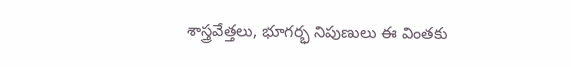శాస్త్రవేత్తలు, భూగర్భ నిపుణులు ఈ వింతకు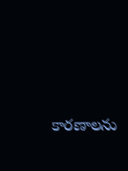కారణాలను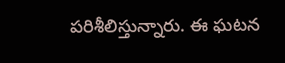పరిశీలిస్తున్నారు. ఈ ఘటన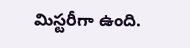మిస్టరీగా ఉంది.